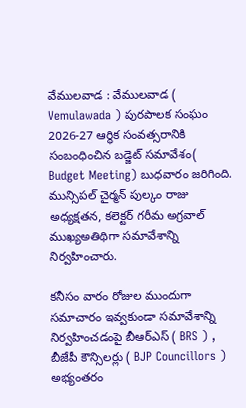వేములవాడ : వేములవాడ ( Vemulawada ) పురపాలక సంఘం 2026-27 ఆర్థిక సంవత్సరానికి సంబంధించిన బడ్జెట్ సమావేశం( Budget Meeting) బుధవారం జరిగింది. మున్సిపల్ చైర్మన్ పుల్కం రాజు అధ్యక్షతన, కలెక్టర్ గరీమ అగ్రవాల్ ముఖ్యఅతిథిగా సమావేశాన్ని నిర్వహించారు.

కనీసం వారం రోజుల ముందుగా సమాచారం ఇవ్వకుండా సమావేశాన్ని నిర్వహించడంపై బీఆర్ఎస్ ( BRS ) , బీజేపీ కౌన్సిలర్లు ( BJP Councillors ) అభ్యంతరం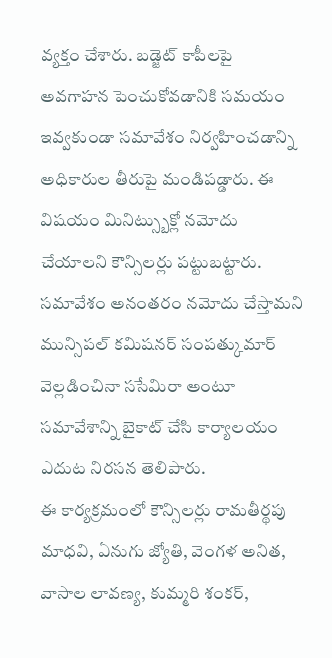వ్యక్తం చేశారు. బడ్జెట్ కాపీలపై అవగాహన పెంచుకోవడానికి సమయం ఇవ్వకుండా సమావేశం నిర్వహించడాన్ని అధికారుల తీరుపై మండిపడ్డారు. ఈ విషయం మినిట్స్బుక్లో నమోదు చేయాలని కౌన్సిలర్లు పట్టుబట్టారు. సమావేశం అనంతరం నమోదు చేస్తామని మున్సిపల్ కమిషనర్ సంపత్కుమార్ వెల్లడించినా ససేమిరా అంటూ సమావేశాన్ని బైకాట్ చేసి కార్యాలయం ఎదుట నిరసన తెలిపారు.
ఈ కార్యక్రమంలో కౌన్సిలర్లు రామతీర్థపు మాధవి, ఏనుగు జ్యోతి, వెంగళ అనిత, వాసాల లావణ్య, కుమ్మరి శంకర్,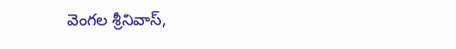వెంగల శ్రీనివాస్,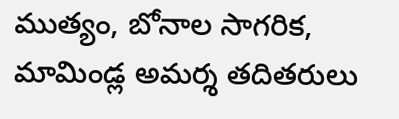ముత్యం, బోనాల సాగరిక, మామిండ్ల అమర్శ తదితరులు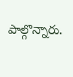పాల్గొన్నారు.